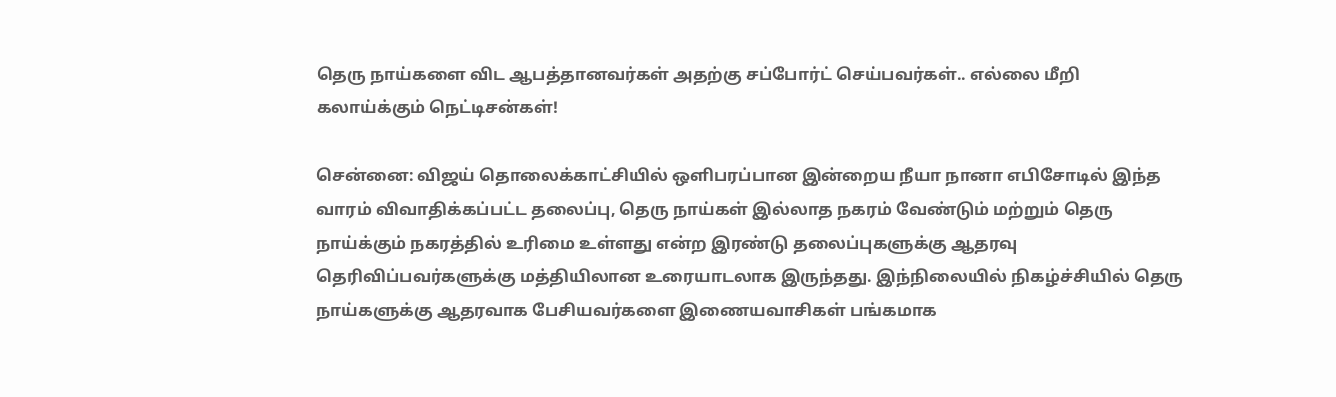தெரு நாய்களை விட ஆபத்தானவர்கள் அதற்கு சப்போர்ட் செய்பவர்கள்.. எல்லை மீறி கலாய்க்கும் நெட்டிசன்கள்!

சென்னை: விஜய் தொலைக்காட்சியில் ஒளிபரப்பான இன்றைய நீயா நானா எபிசோடில் இந்த வாரம் விவாதிக்கப்பட்ட தலைப்பு, தெரு நாய்கள் இல்லாத நகரம் வேண்டும் மற்றும் தெரு நாய்க்கும் நகரத்தில் உரிமை உள்ளது என்ற இரண்டு தலைப்புகளுக்கு ஆதரவு தெரிவிப்பவர்களுக்கு மத்தியிலான உரையாடலாக இருந்தது. இந்நிலையில் நிகழ்ச்சியில் தெரு நாய்களுக்கு ஆதரவாக பேசியவர்களை இணையவாசிகள் பங்கமாக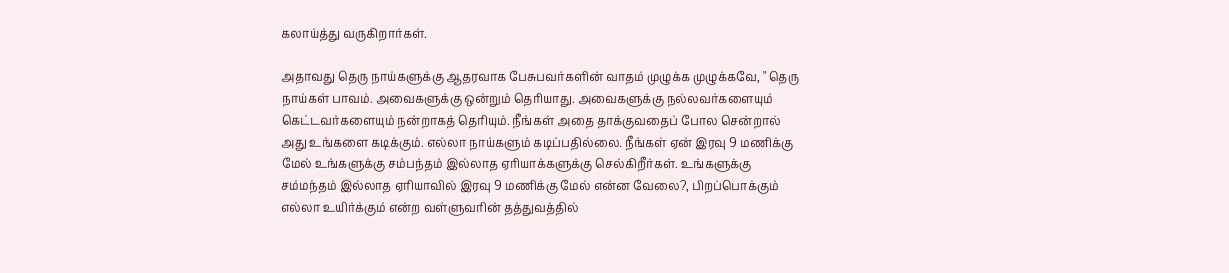கலாய்த்து வருகிறார்கள்.

அதாவது தெரு நாய்களுக்கு ஆதரவாக பேசுபவர்களின் வாதம் முழுக்க முழுக்கவே, " தெரு நாய்கள் பாவம். அவைகளுக்கு ஒன்றும் தெரியாது. அவைகளுக்கு நல்லவர்களையும் கெட்டவர்களையும் நன்றாகத் தெரியும். நீங்கள் அதை தாக்குவதைப் போல சென்றால் அது உங்களை கடிக்கும். எல்லா நாய்களும் கடிப்பதில்லை. நீங்கள் ஏன் இரவு 9 மணிக்கு மேல் உங்களுக்கு சம்பந்தம் இல்லாத ஏரியாக்களுக்கு செல்கிறீர்கள். உங்களுக்கு சம்மந்தம் இல்லாத ஏரியாவில் இரவு 9 மணிக்கு மேல் என்ன வேலை?, பிறப்பொக்கும் எல்லா உயிர்க்கும் என்ற வள்ளுவரின் தத்துவத்தில்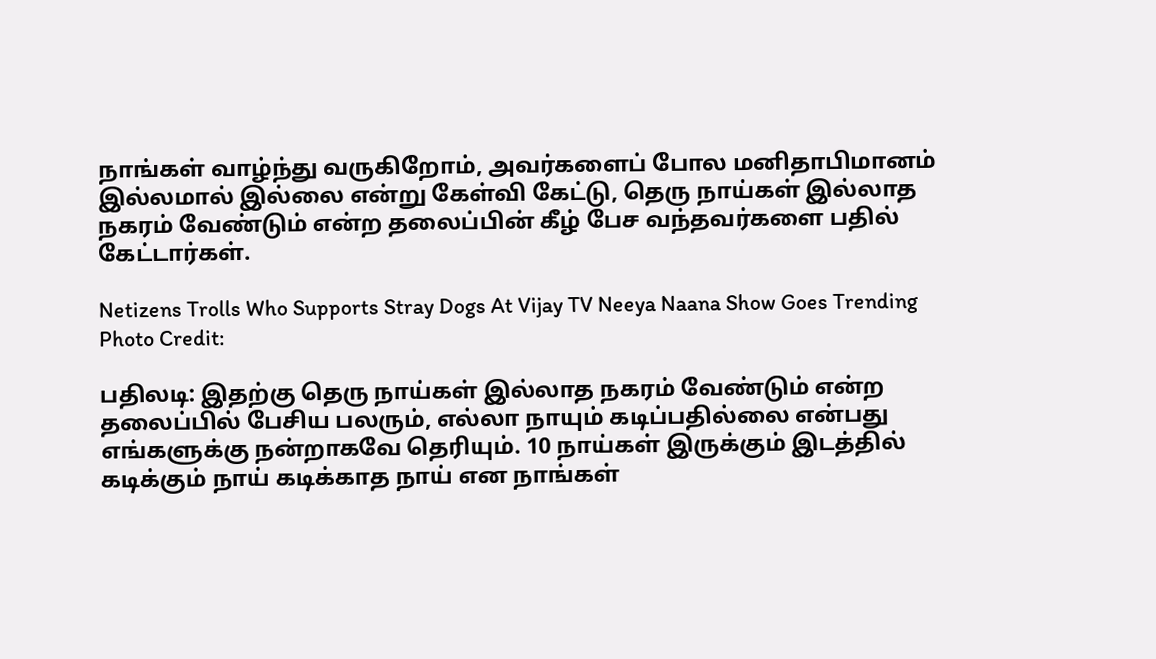நாங்கள் வாழ்ந்து வருகிறோம், அவர்களைப் போல மனிதாபிமானம் இல்லமால் இல்லை என்று கேள்வி கேட்டு, தெரு நாய்கள் இல்லாத நகரம் வேண்டும் என்ற தலைப்பின் கீழ் பேச வந்தவர்களை பதில் கேட்டார்கள்.

Netizens Trolls Who Supports Stray Dogs At Vijay TV Neeya Naana Show Goes Trending
Photo Credit:

பதிலடி: இதற்கு தெரு நாய்கள் இல்லாத நகரம் வேண்டும் என்ற தலைப்பில் பேசிய பலரும், எல்லா நாயும் கடிப்பதில்லை என்பது எங்களுக்கு நன்றாகவே தெரியும். 10 நாய்கள் இருக்கும் இடத்தில் கடிக்கும் நாய் கடிக்காத நாய் என நாங்கள்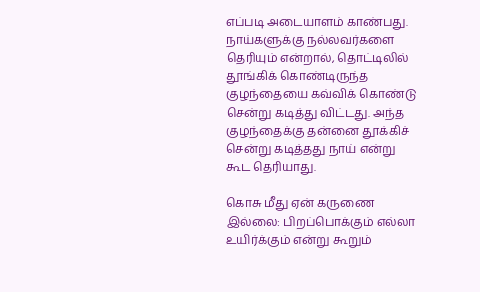எப்படி அடையாளம் காண்பது. நாய்களுக்கு நல்லவர்களை தெரியும் என்றால், தொட்டிலில் தூங்கிக் கொண்டிருந்த குழந்தையை கவ்விக் கொண்டு சென்று கடித்து விட்டது. அந்த குழந்தைக்கு தன்னை தூக்கிச் சென்று கடித்தது நாய் என்று கூட தெரியாது.

கொசு மீது ஏன் கருணை இல்லை: பிறப்பொக்கும் எல்லா உயிர்க்கும் என்று கூறும்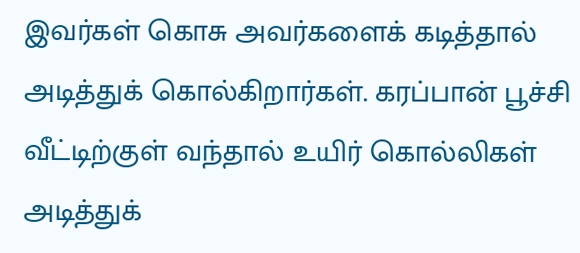இவர்கள் கொசு அவர்களைக் கடித்தால் அடித்துக் கொல்கிறார்கள். கரப்பான் பூச்சி வீட்டிற்குள் வந்தால் உயிர் கொல்லிகள் அடித்துக்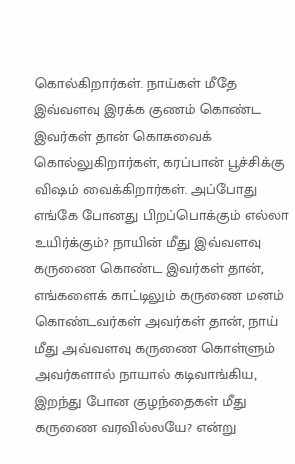கொல்கிறார்கள். நாய்கள் மீதே இவ்வளவு இரக்க குணம் கொண்ட இவர்கள் தான் கொசுவைக் கொல்லுகிறார்கள், கரப்பான் பூச்சிக்கு விஷம் வைக்கிறார்கள். அப்போது எங்கே போனது பிறப்பொக்கும் எல்லா உயிர்க்கும்? நாயின் மீது இவ்வளவு கருணை கொண்ட இவர்கள் தான், எங்களைக் காட்டிலும் கருணை மனம் கொண்டவர்கள் அவர்கள் தான், நாய் மீது அவ்வளவு கருணை கொள்ளும் அவர்களால் நாயால் கடிவாங்கிய, இறந்து போன குழந்தைகள் மீது கருணை வரவில்லயே? என்று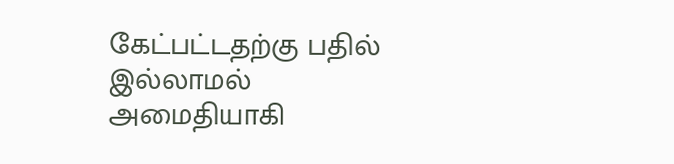கேட்பட்டதற்கு பதில் இல்லாமல் அமைதியாகி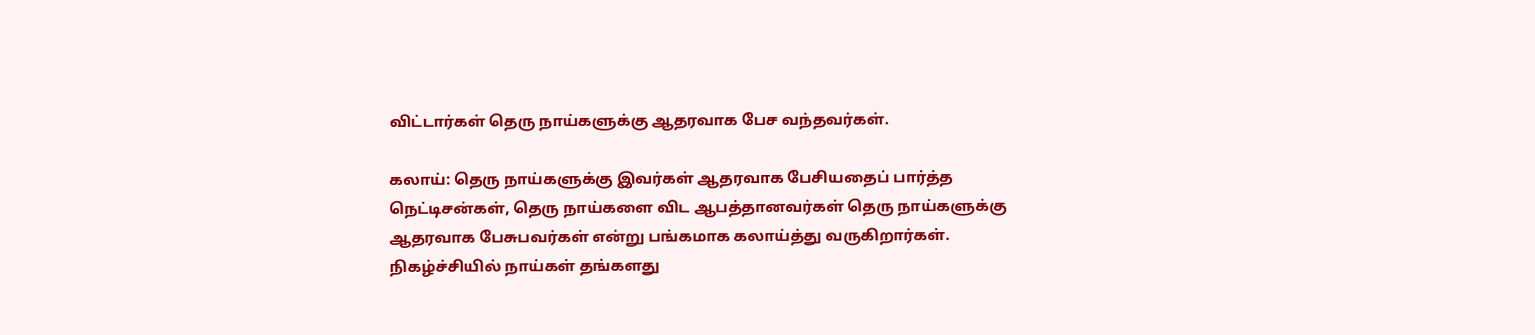விட்டார்கள் தெரு நாய்களுக்கு ஆதரவாக பேச வந்தவர்கள்.

கலாய்: தெரு நாய்களுக்கு இவர்கள் ஆதரவாக பேசியதைப் பார்த்த நெட்டிசன்கள், தெரு நாய்களை விட ஆபத்தானவர்கள் தெரு நாய்களுக்கு ஆதரவாக பேசுபவர்கள் என்று பங்கமாக கலாய்த்து வருகிறார்கள். நிகழ்ச்சியில் நாய்கள் தங்களது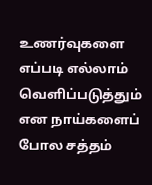உணர்வுகளை எப்படி எல்லாம் வெளிப்படுத்தும் என நாய்களைப் போல சத்தம்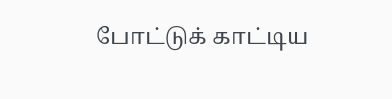போட்டுக் காட்டிய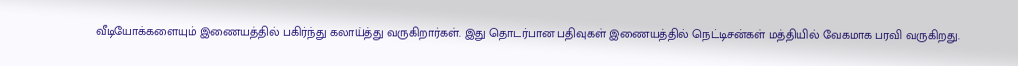வீடியோக்களையும் இணையத்தில் பகிர்ந்து கலாய்த்து வருகிறார்கள். இது தொடர்பான பதிவுகள் இணையத்தில் நெட்டிசன்கள் மத்தியில் வேகமாக பரவி வருகிறது.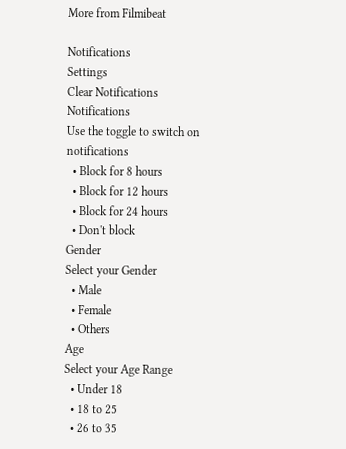More from Filmibeat

Notifications
Settings
Clear Notifications
Notifications
Use the toggle to switch on notifications
  • Block for 8 hours
  • Block for 12 hours
  • Block for 24 hours
  • Don't block
Gender
Select your Gender
  • Male
  • Female
  • Others
Age
Select your Age Range
  • Under 18
  • 18 to 25
  • 26 to 35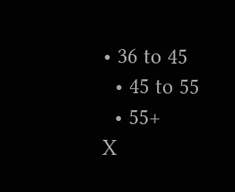• 36 to 45
  • 45 to 55
  • 55+
X